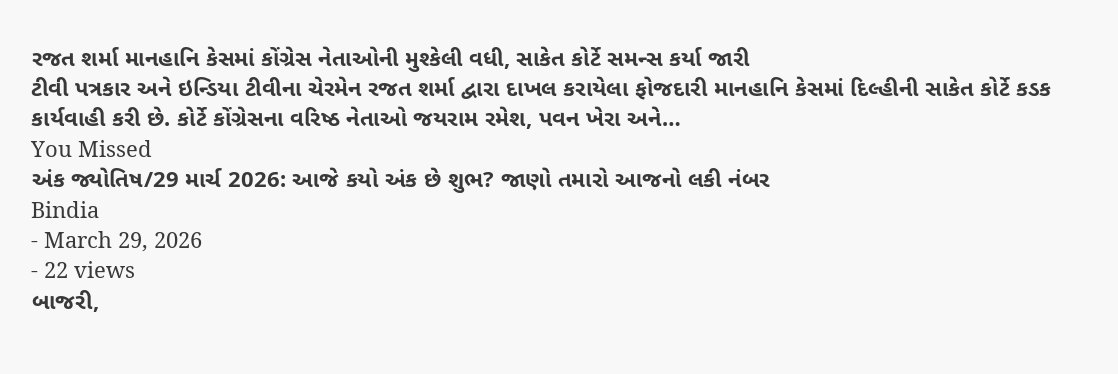રજત શર્મા માનહાનિ કેસમાં કોંગ્રેસ નેતાઓની મુશ્કેલી વધી, સાકેત કોર્ટે સમન્સ કર્યા જારી
ટીવી પત્રકાર અને ઇન્ડિયા ટીવીના ચેરમેન રજત શર્મા દ્વારા દાખલ કરાયેલા ફોજદારી માનહાનિ કેસમાં દિલ્હીની સાકેત કોર્ટે કડક કાર્યવાહી કરી છે. કોર્ટે કોંગ્રેસના વરિષ્ઠ નેતાઓ જયરામ રમેશ, પવન ખેરા અને…
You Missed
અંક જ્યોતિષ/29 માર્ચ 2026: આજે કયો અંક છે શુભ? જાણો તમારો આજનો લકી નંબર
Bindia
- March 29, 2026
- 22 views
બાજરી,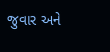જુવાર અને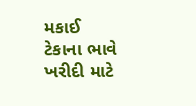મકાઈ ટેકાના ભાવે ખરીદી માટે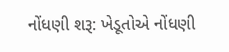નોંધણી શરૂ: ખેડૂતોએ નોંધણી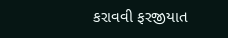કરાવવી ફરજીયાત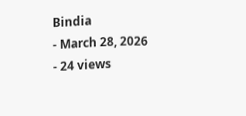Bindia
- March 28, 2026
- 24 views